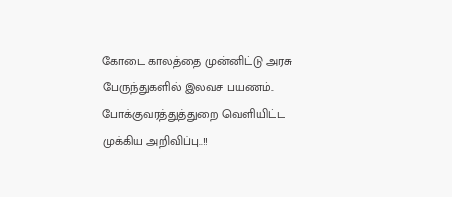கோடை காலத்தை முன்னிட்டு அரசு பேருந்துகளில் இலவச பயணம்.. போக்குவரத்துத்துறை வெளியிட்ட முக்கிய அறிவிப்பு..!!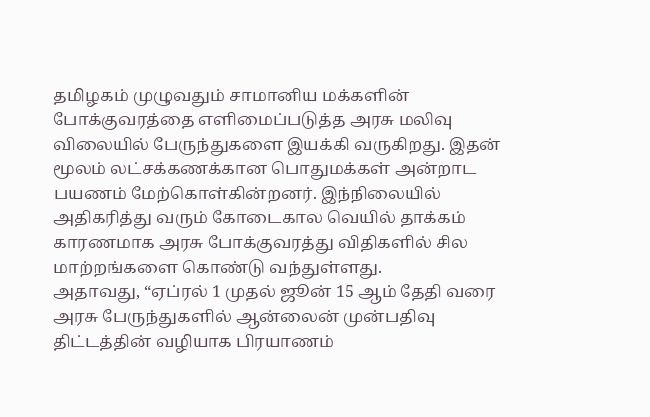தமிழகம் முழுவதும் சாமானிய மக்களின் போக்குவரத்தை எளிமைப்படுத்த அரசு மலிவு விலையில் பேருந்துகளை இயக்கி வருகிறது. இதன் மூலம் லட்சக்கணக்கான பொதுமக்கள் அன்றாட பயணம் மேற்கொள்கின்றனர். இந்நிலையில் அதிகரித்து வரும் கோடைகால வெயில் தாக்கம் காரணமாக அரசு போக்குவரத்து விதிகளில் சில மாற்றங்களை கொண்டு வந்துள்ளது.
அதாவது, “ஏப்ரல் 1 முதல் ஜூன் 15 ஆம் தேதி வரை அரசு பேருந்துகளில் ஆன்லைன் முன்பதிவு திட்டத்தின் வழியாக பிரயாணம்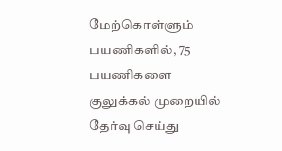மேற்கொள்ளும் பயணிகளில், 75 பயணிகளை குலுக்கல் முறையில் தேர்வு செய்து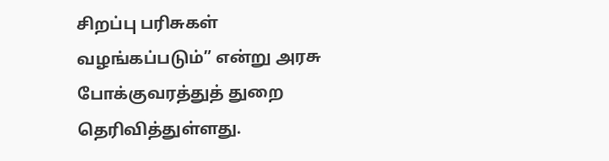சிறப்பு பரிசுகள் வழங்கப்படும்” என்று அரசு போக்குவரத்துத் துறை தெரிவித்துள்ளது.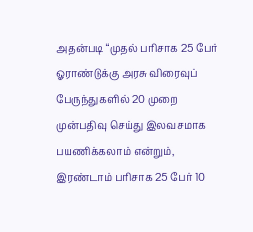அதன்படி “முதல் பரிசாக 25 பேர் ஓராண்டுக்கு அரசு விரைவுப் பேருந்துகளில் 20 முறை முன்பதிவு செய்து இலவசமாக பயணிக்கலாம் என்றும், இரண்டாம் பரிசாக 25 பேர் 10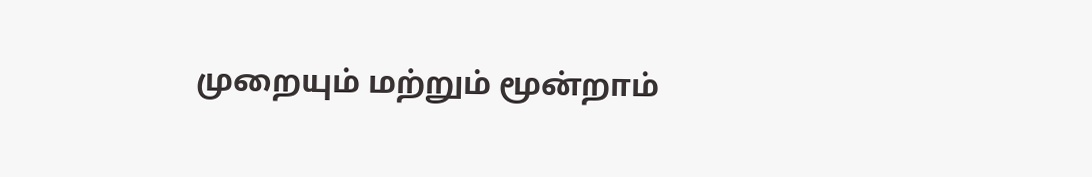முறையும் மற்றும் மூன்றாம்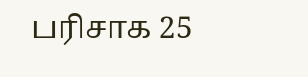பரிசாக 25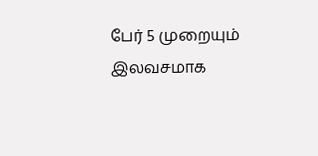பேர் 5 முறையும் இலவசமாக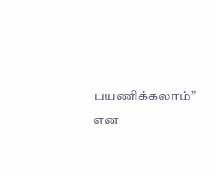பயணிக்கலாம்” என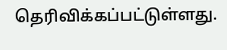தெரிவிக்கப்பட்டுள்ளது.